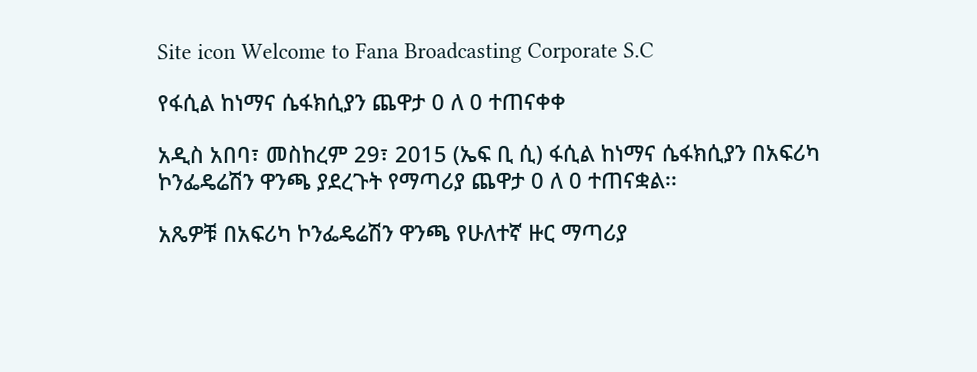Site icon Welcome to Fana Broadcasting Corporate S.C

የፋሲል ከነማና ሴፋክሲያን ጨዋታ 0 ለ 0 ተጠናቀቀ

አዲስ አበባ፣ መስከረም 29፣ 2015 (ኤፍ ቢ ሲ) ፋሲል ከነማና ሴፋክሲያን በአፍሪካ ኮንፌዴሬሽን ዋንጫ ያደረጉት የማጣሪያ ጨዋታ 0 ለ 0 ተጠናቋል፡፡

አጼዎቹ በአፍሪካ ኮንፌዴሬሽን ዋንጫ የሁለተኛ ዙር ማጣሪያ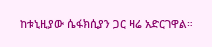ከቱኒዚያው ሴፋክሲያን ጋር ዛሬ አድርገዋል።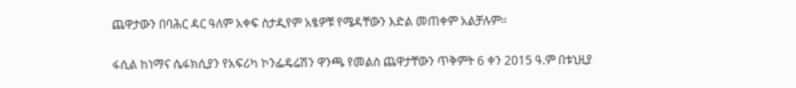ጨዋታውን በባሕር ዳር ዓለም አቀፍ ስታዲየም አፄዎቹ የሜዳቸውን እድል መጠቀም አልቻሉም።

ፋሲል ከነማና ሴፋክሲያን የአፍሪካ ኮንፌዴሬሽን ዋንጫ የመልስ ጨዋታቸውን ጥቅምት 6 ቀን 2015 ዓ.ም በቱኒዚያ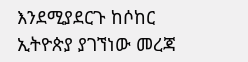እንደሚያደርጉ ከሶከር ኢትዮጵያ ያገኘነው መረጃ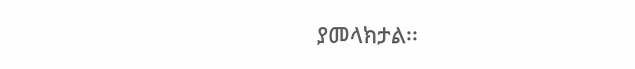ያመላክታል፡፡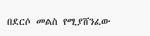በደርሶ መልስ የሚያሸንፈው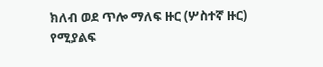ክለብ ወደ ጥሎ ማለፍ ዙር (ሦስተኛ ዙር) የሚያልፍ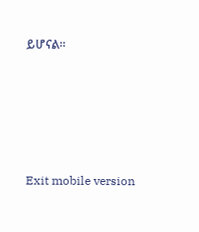ይሆናል።





Exit mobile version